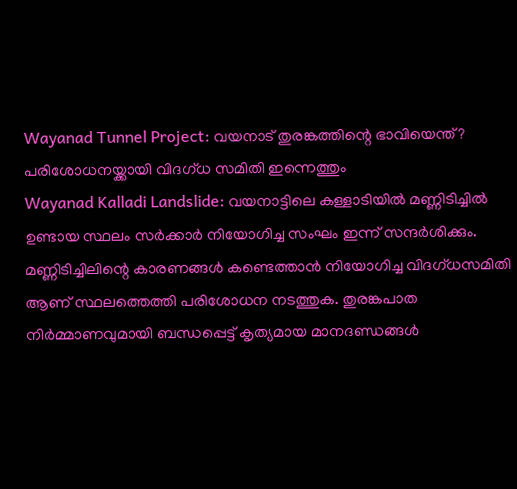Wayanad Tunnel Project: വയനാട് തുരങ്കത്തിന്റെ ഭാവിയെന്ത്? പരിശോധനയ്ക്കായി വിദഗ്ധ സമിതി ഇന്നെത്തും
Wayanad Kalladi Landslide: വയനാട്ടിലെ കള്ളാടിയിൽ മണ്ണിടിച്ചിൽ ഉണ്ടായ സ്ഥലം സർക്കാർ നിയോഗിച്ച സംഘം ഇന്ന് സന്ദർശിക്കും. മണ്ണിടിച്ചിലിന്റെ കാരണങ്ങൾ കണ്ടെത്താൻ നിയോഗിച്ച വിദഗ്ധസമിതി ആണ് സ്ഥലത്തെത്തി പരിശോധന നടത്തുക. തുരങ്കപാത നിർമ്മാണവുമായി ബന്ധപ്പെട്ട് കൃത്യമായ മാനദണ്ഡങ്ങൾ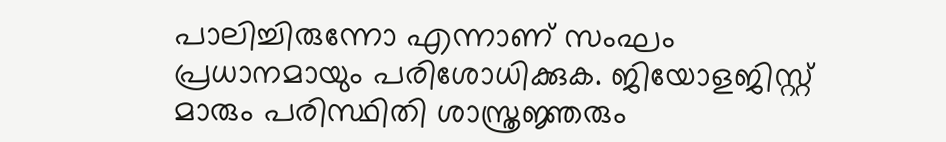പാലിച്ചിരുന്നോ എന്നാണ് സംഘം പ്രധാനമായും പരിശോധിക്കുക. ജിയോളജിസ്റ്റ് മാരും പരിസ്ഥിതി ശാസ്ത്രജ്ഞരും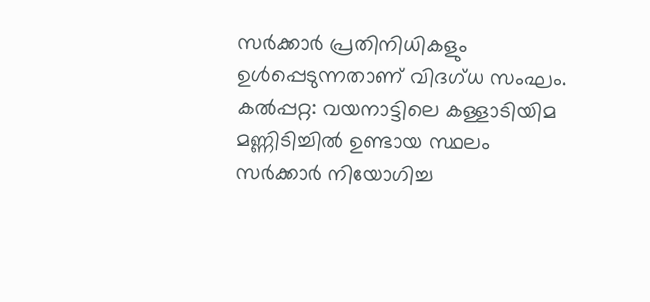സർക്കാർ പ്രതിനിധികളും ഉൾപ്പെടുന്നതാണ് വിദഗ്ധ സംഘം.
കൽപ്പറ്റ: വയനാട്ടിലെ കള്ളാടിയിമ മണ്ണിടിച്ചിൽ ഉണ്ടായ സ്ഥലം സർക്കാർ നിയോഗിച്ച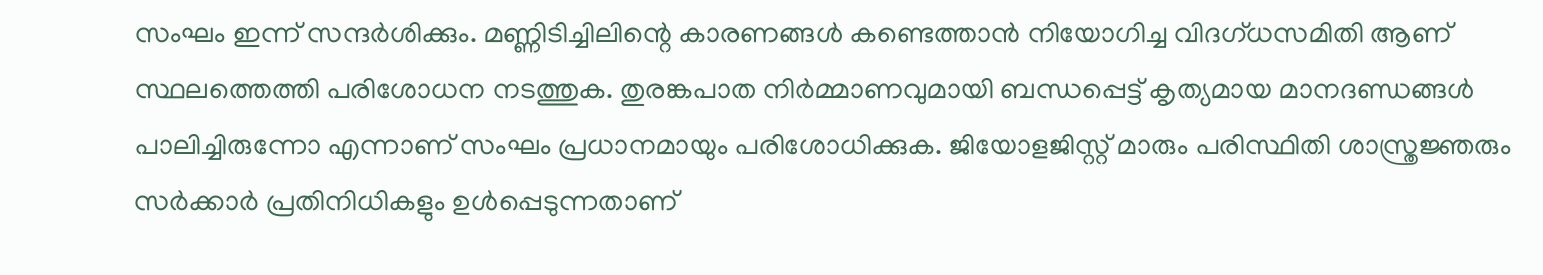സംഘം ഇന്ന് സന്ദർശിക്കും. മണ്ണിടിച്ചിലിന്റെ കാരണങ്ങൾ കണ്ടെത്താൻ നിയോഗിച്ച വിദഗ്ധസമിതി ആണ് സ്ഥലത്തെത്തി പരിശോധന നടത്തുക. തുരങ്കപാത നിർമ്മാണവുമായി ബന്ധപ്പെട്ട് കൃത്യമായ മാനദണ്ഡങ്ങൾ പാലിച്ചിരുന്നോ എന്നാണ് സംഘം പ്രധാനമായും പരിശോധിക്കുക. ജിയോളജിസ്റ്റ് മാരും പരിസ്ഥിതി ശാസ്ത്രജ്ഞരും സർക്കാർ പ്രതിനിധികളും ഉൾപ്പെടുന്നതാണ്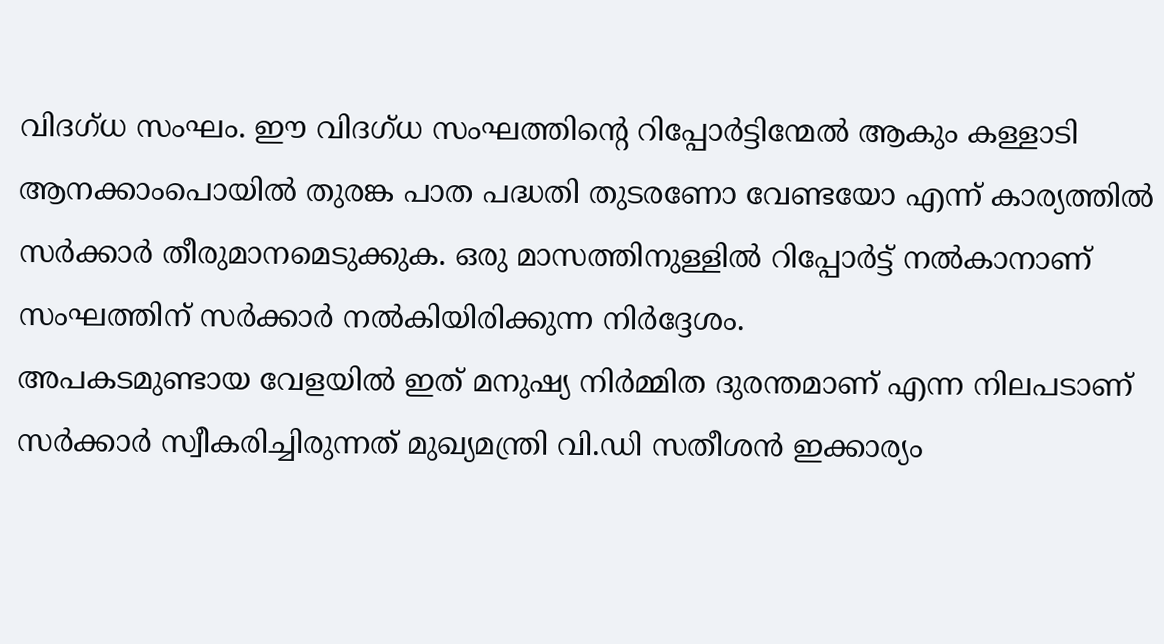വിദഗ്ധ സംഘം. ഈ വിദഗ്ധ സംഘത്തിന്റെ റിപ്പോർട്ടിന്മേൽ ആകും കള്ളാടി ആനക്കാംപൊയിൽ തുരങ്ക പാത പദ്ധതി തുടരണോ വേണ്ടയോ എന്ന് കാര്യത്തിൽ സർക്കാർ തീരുമാനമെടുക്കുക. ഒരു മാസത്തിനുള്ളിൽ റിപ്പോർട്ട് നൽകാനാണ് സംഘത്തിന് സർക്കാർ നൽകിയിരിക്കുന്ന നിർദ്ദേശം.
അപകടമുണ്ടായ വേളയിൽ ഇത് മനുഷ്യ നിർമ്മിത ദുരന്തമാണ് എന്ന നിലപടാണ് സർക്കാർ സ്വീകരിച്ചിരുന്നത് മുഖ്യമന്ത്രി വി.ഡി സതീശൻ ഇക്കാര്യം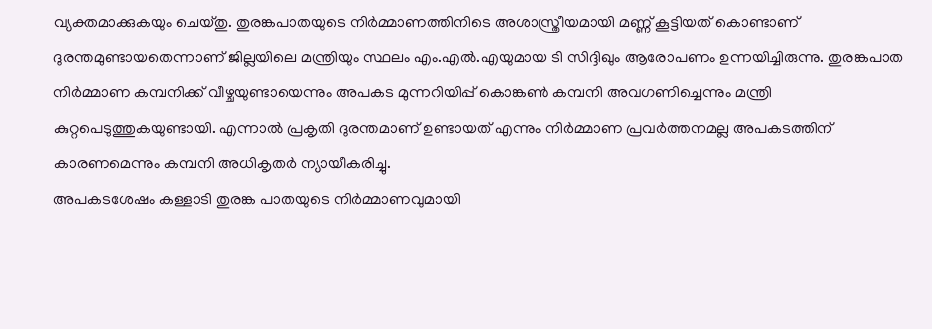വ്യക്തമാക്കുകയും ചെയ്തു. തുരങ്കപാതയുടെ നിർമ്മാണത്തിനിടെ അശാസ്ത്രീയമായി മണ്ണ് കൂട്ടിയത് കൊണ്ടാണ് ദുരന്തമുണ്ടായതെന്നാണ് ജില്ലയിലെ മന്ത്രിയും സ്ഥലം എം.എൽ.എയുമായ ടി സിദ്ദിഖും ആരോപണം ഉന്നയിച്ചിരുന്നു. തുരങ്കപാത നിർമ്മാണ കമ്പനിക്ക് വീഴ്ചയുണ്ടായെന്നും അപകട മുന്നറിയിപ്പ് കൊങ്കൺ കമ്പനി അവഗണിച്ചെന്നും മന്ത്രി കുറ്റപെടുത്തുകയുണ്ടായി. എന്നാൽ പ്രകൃതി ദുരന്തമാണ് ഉണ്ടായത് എന്നും നിർമ്മാണ പ്രവർത്തനമല്ല അപകടത്തിന് കാരണമെന്നും കമ്പനി അധികൃതർ ന്യായീകരിച്ചു.
അപകടശേഷം കള്ളാടി തുരങ്ക പാതയുടെ നിർമ്മാണവുമായി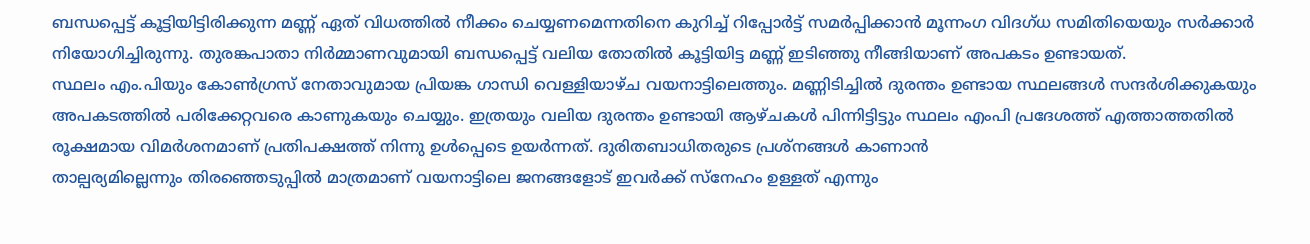ബന്ധപ്പെട്ട് കൂട്ടിയിട്ടിരിക്കുന്ന മണ്ണ് ഏത് വിധത്തിൽ നീക്കം ചെയ്യണമെന്നതിനെ കുറിച്ച് റിപ്പോർട്ട് സമർപ്പിക്കാൻ മൂന്നംഗ വിദഗ്ധ സമിതിയെയും സർക്കാർ നിയോഗിച്ചിരുന്നു. തുരങ്കപാതാ നിർമ്മാണവുമായി ബന്ധപ്പെട്ട് വലിയ തോതിൽ കൂട്ടിയിട്ട മണ്ണ് ഇടിഞ്ഞു നീങ്ങിയാണ് അപകടം ഉണ്ടായത്.
സ്ഥലം എം.പിയും കോൺഗ്രസ് നേതാവുമായ പ്രിയങ്ക ഗാന്ധി വെള്ളിയാഴ്ച വയനാട്ടിലെത്തും. മണ്ണിടിച്ചിൽ ദുരന്തം ഉണ്ടായ സ്ഥലങ്ങൾ സന്ദർശിക്കുകയും അപകടത്തിൽ പരിക്കേറ്റവരെ കാണുകയും ചെയ്യും. ഇത്രയും വലിയ ദുരന്തം ഉണ്ടായി ആഴ്ചകൾ പിന്നിട്ടിട്ടും സ്ഥലം എംപി പ്രദേശത്ത് എത്താത്തതിൽ രൂക്ഷമായ വിമർശനമാണ് പ്രതിപക്ഷത്ത് നിന്നു ഉൾപ്പെടെ ഉയർന്നത്. ദുരിതബാധിതരുടെ പ്രശ്നങ്ങൾ കാണാൻ
താല്പര്യമില്ലെന്നും തിരഞ്ഞെടുപ്പിൽ മാത്രമാണ് വയനാട്ടിലെ ജനങ്ങളോട് ഇവർക്ക് സ്നേഹം ഉള്ളത് എന്നും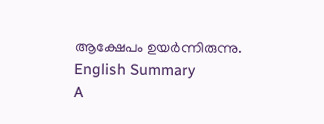ആക്ഷേപം ഉയർന്നിരുന്നു.
English Summary
A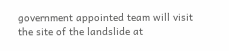government appointed team will visit the site of the landslide at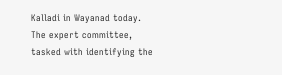Kalladi in Wayanad today. The expert committee, tasked with identifying the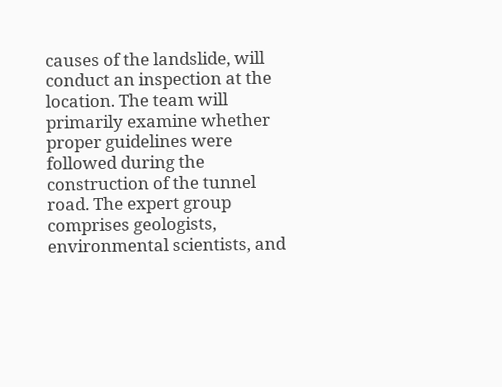causes of the landslide, will conduct an inspection at the location. The team will primarily examine whether proper guidelines were followed during the construction of the tunnel road. The expert group comprises geologists, environmental scientists, and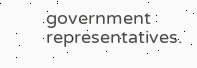government representatives.